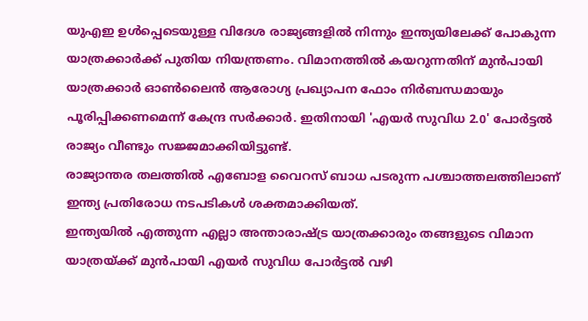യുഎഇ ഉൾപ്പെടെയുള്ള വിദേശ രാജ്യങ്ങളിൽ നിന്നും ഇന്ത്യയിലേക്ക് പോകുന്ന യാത്രക്കാർക്ക് പുതിയ നിയന്ത്രണം. വിമാനത്തിൽ കയറുന്നതിന് മുൻപായി യാത്രക്കാർ ഓൺലൈൻ ആരോഗ്യ പ്രഖ്യാപന ഫോം നിർബന്ധമായും പൂരിപ്പിക്കണമെന്ന് കേന്ദ്ര സർക്കാർ. ഇതിനായി 'എയർ സുവിധ 2.0' പോർട്ടൽ രാജ്യം വീണ്ടും സജ്ജമാക്കിയിട്ടുണ്ട്.
രാജ്യാന്തര തലത്തിൽ എബോള വൈറസ് ബാധ പടരുന്ന പശ്ചാത്തലത്തിലാണ് ഇന്ത്യ പ്രതിരോധ നടപടികൾ ശക്തമാക്കിയത്.
ഇന്ത്യയിൽ എത്തുന്ന എല്ലാ അന്താരാഷ്ട്ര യാത്രക്കാരും തങ്ങളുടെ വിമാന യാത്രയ്ക്ക് മുൻപായി എയർ സുവിധ പോർട്ടൽ വഴി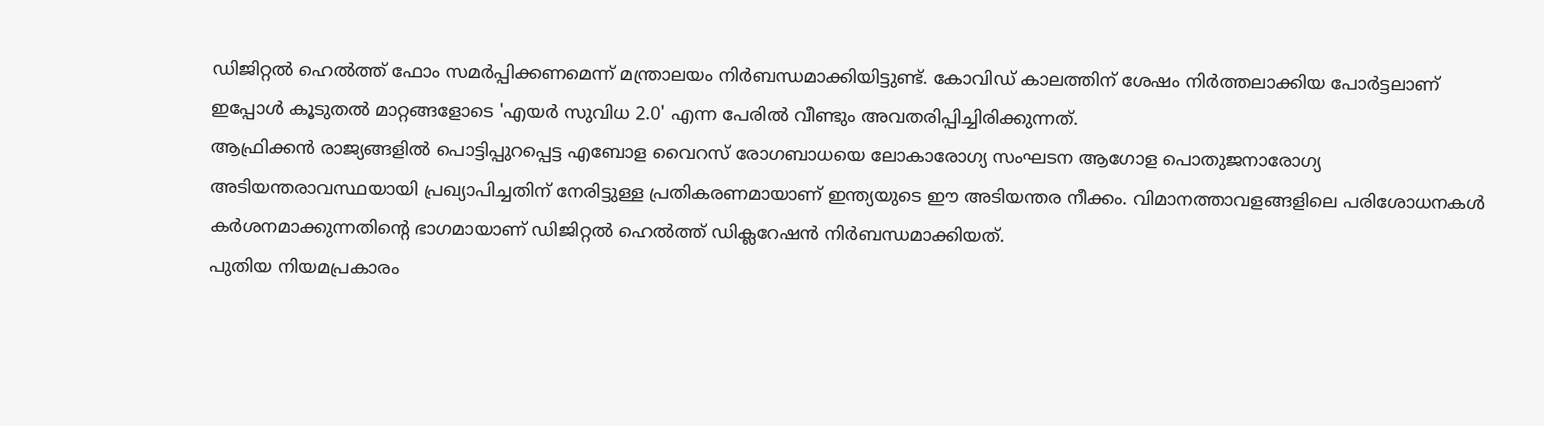ഡിജിറ്റൽ ഹെൽത്ത് ഫോം സമർപ്പിക്കണമെന്ന് മന്ത്രാലയം നിർബന്ധമാക്കിയിട്ടുണ്ട്. കോവിഡ് കാലത്തിന് ശേഷം നിർത്തലാക്കിയ പോർട്ടലാണ് ഇപ്പോൾ കൂടുതൽ മാറ്റങ്ങളോടെ 'എയർ സുവിധ 2.0' എന്ന പേരിൽ വീണ്ടും അവതരിപ്പിച്ചിരിക്കുന്നത്.
ആഫ്രിക്കൻ രാജ്യങ്ങളിൽ പൊട്ടിപ്പുറപ്പെട്ട എബോള വൈറസ് രോഗബാധയെ ലോകാരോഗ്യ സംഘടന ആഗോള പൊതുജനാരോഗ്യ അടിയന്തരാവസ്ഥയായി പ്രഖ്യാപിച്ചതിന് നേരിട്ടുള്ള പ്രതികരണമായാണ് ഇന്ത്യയുടെ ഈ അടിയന്തര നീക്കം. വിമാനത്താവളങ്ങളിലെ പരിശോധനകൾ കർശനമാക്കുന്നതിന്റെ ഭാഗമായാണ് ഡിജിറ്റൽ ഹെൽത്ത് ഡിക്ലറേഷൻ നിർബന്ധമാക്കിയത്.
പുതിയ നിയമപ്രകാരം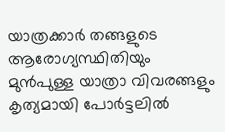യാത്രക്കാർ തങ്ങളുടെ ആരോഗ്യസ്ഥിതിയും മുൻപുള്ള യാത്രാ വിവരങ്ങളും കൃത്യമായി പോർട്ടലിൽ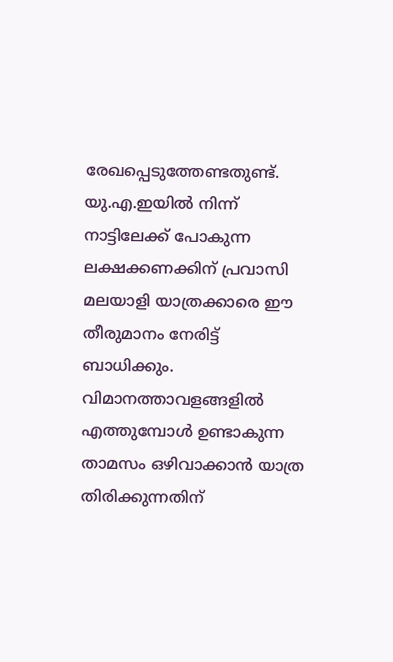രേഖപ്പെടുത്തേണ്ടതുണ്ട്. യു.എ.ഇയിൽ നിന്ന് നാട്ടിലേക്ക് പോകുന്ന ലക്ഷക്കണക്കിന് പ്രവാസി മലയാളി യാത്രക്കാരെ ഈ തീരുമാനം നേരിട്ട് ബാധിക്കും. വിമാനത്താവളങ്ങളിൽ എത്തുമ്പോൾ ഉണ്ടാകുന്ന താമസം ഒഴിവാക്കാൻ യാത്ര തിരിക്കുന്നതിന്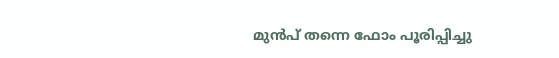മുൻപ് തന്നെ ഫോം പൂരിപ്പിച്ചു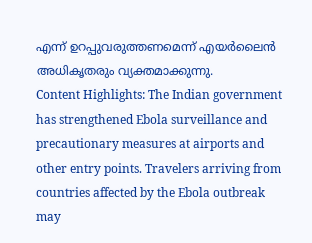എന്ന് ഉറപ്പുവരുത്തണമെന്ന് എയർലൈൻ അധികൃതരും വ്യക്തമാക്കുന്നു.
Content Highlights: The Indian government has strengthened Ebola surveillance and precautionary measures at airports and other entry points. Travelers arriving from countries affected by the Ebola outbreak may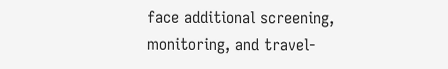face additional screening, monitoring, and travel-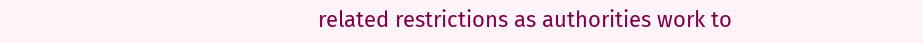related restrictions as authorities work to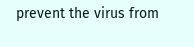prevent the virus from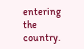entering the country.